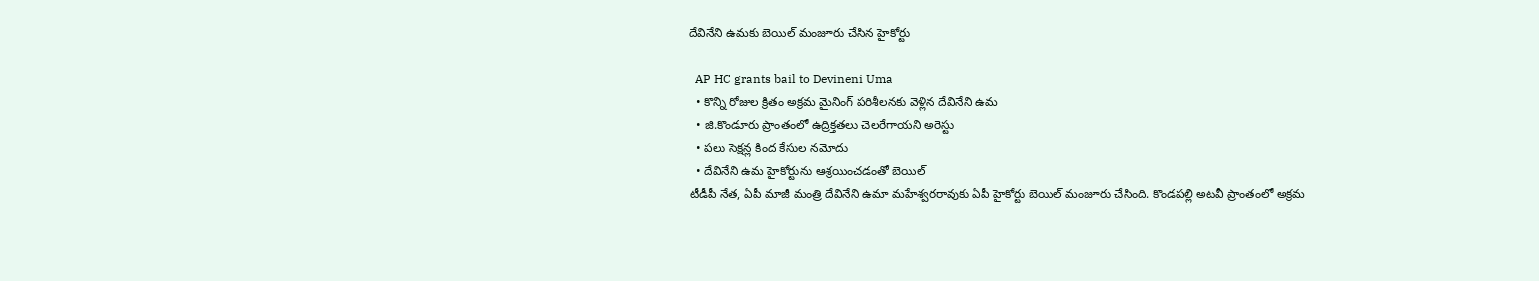దేవినేని ఉమకు బెయిల్‌ మంజూరు చేసిన హైకోర్టు

  AP HC grants bail to Devineni Uma
  • కొన్ని రోజుల క్రితం అక్రమ మైనింగ్ పరిశీలనకు వెళ్లిన దేవినేని ఉమ‌
  • జి.కొండూరు ప్రాంతంలో ఉద్రిక్త‌తలు చెల‌రేగాయ‌ని అరెస్టు
  • ప‌లు సెక్ష‌న్ల కింద‌ కేసుల నమోదు
  • దేవినేని ఉమ‌ హైకోర్టును ఆశ్రయించ‌డంతో బెయిల్
టీడీపీ నేత, ఏపీ మాజీ మంత్రి దేవినేని ఉమా మ‌హేశ్వ‌ర‌రావుకు ఏపీ హైకోర్టు బెయిల్ మంజూరు చేసింది. కొండపల్లి అటవీ ప్రాంతంలో అక్రమ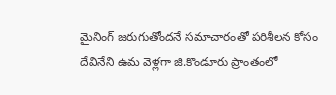మైనింగ్ జరుగుతోందనే సమాచారంతో పరిశీలన కోసం దేవినేని ఉమ వెళ్లగా జి.కొండూరు ప్రాంతంలో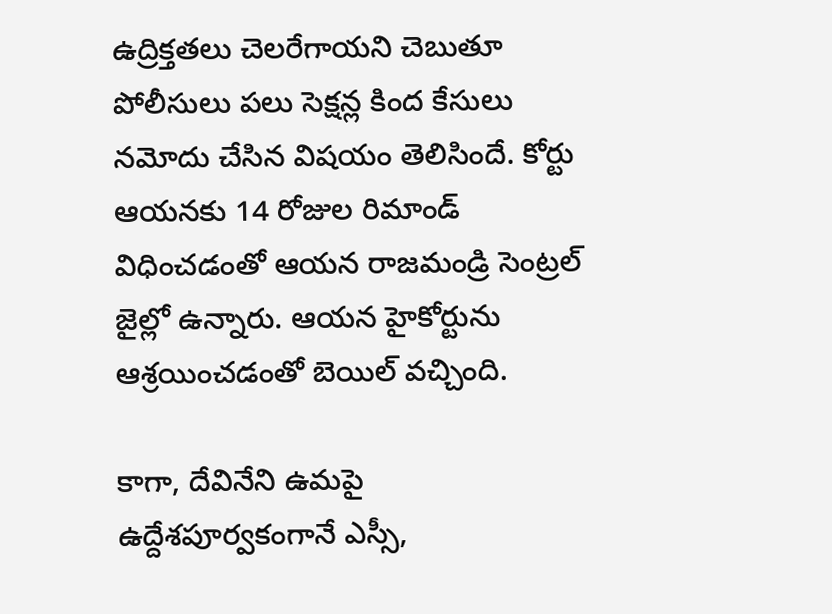ఉద్రిక్త‌తలు చెల‌రేగాయ‌ని చెబుతూ పోలీసులు ప‌లు సెక్ష‌న్ల కింద‌ కేసులు నమోదు చేసిన విష‌యం తెలిసిందే. కోర్టు ఆయనకు 14 రోజుల రిమాండ్ విధించడంతో ఆయన రాజమండ్రి సెంట్రల్ జైల్లో ఉన్నారు. ఆయన హైకోర్టును ఆశ్రయించ‌డంతో బెయిల్ వ‌చ్చింది.

కాగా, దేవినేని ఉమపై ఉద్దేశ‌పూర్వ‌కంగానే ఎస్సీ,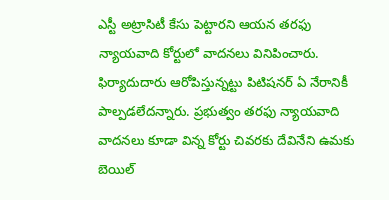ఎస్టీ అట్రాసిటీ కేసు పెట్టారని ఆయన తరఫు న్యాయవాది కోర్టులో వాద‌న‌లు వినిపించారు. ఫిర్యాదుదారు ఆరోపిస్తున్నట్టు పిటిషనర్‌ ఏ నేరానికీ పాల్పడలేదన్నారు. ప్రభుత్వం తరఫు న్యాయవాది వాదన‌లు కూడా విన్న కోర్టు చివ‌ర‌కు దేవినేని ఉమకు బెయిల్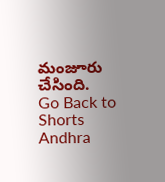మంజూరు చేసింది.
Go Back to Shorts
Andhra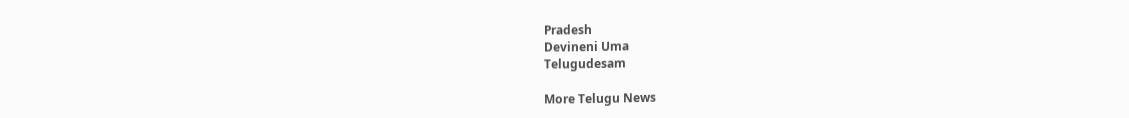Pradesh
Devineni Uma
Telugudesam

More Telugu News